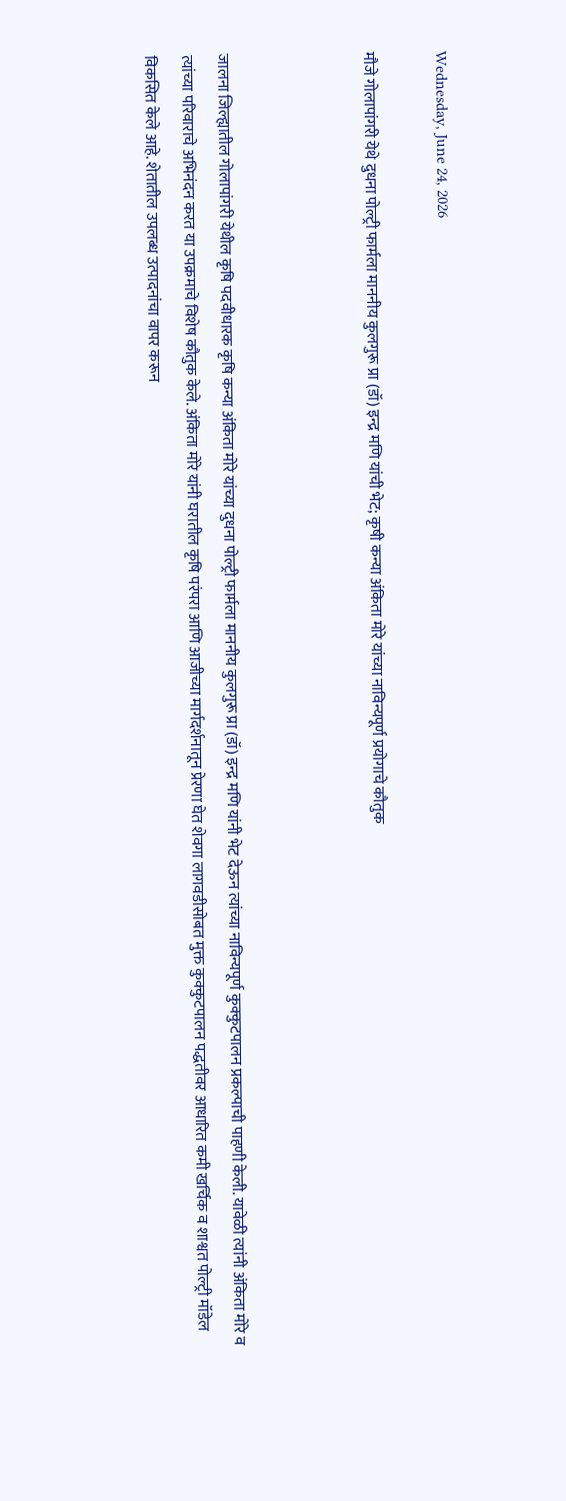Wednesday, June 24, 2026

मौजे गोलापांगरी येथे दुधना पोल्ट्री फार्मला माननीय कुलगुरू प्रा (डॉ) इन्द्र मणि यांची भेट; कृषी कन्या अंकिता मोरे यांच्या नाविन्यपूर्ण प्रयोगाचे कौतुक



जालना जिल्ह्यातील गोलापांगरी येथील कृषि पदवीधारक कृषि कन्या अंकिता मोरे यांच्या दुधना पोल्ट्री फार्मला माननीय कुलगुरू प्रा (डॉ) इन्द्र मणि यांनी भेट देऊन त्यांच्या नाविन्यपूर्ण कुक्कुटपालन प्रकल्पाची पाहणी केली. यावेळी त्यांनी अंकिता मोरे व त्यांच्या परिवाराचे अभिनंदन करत या उपक्रमाचे विशेष कौतुक केले. अंकिता मोरे यांनी घरातील कृषि परंपरा आणि आजीच्या मार्गदर्शनातून प्रेरणा घेत शेवगा लागवडीसोबत मुक्त कुक्कुटपालन पद्धतीवर आधारित कमी खर्चिक व शाश्वत पोल्ट्री मॉडेल विकसित केले आहे. शेतातील उपलब्ध उत्पादनांचा वापर करून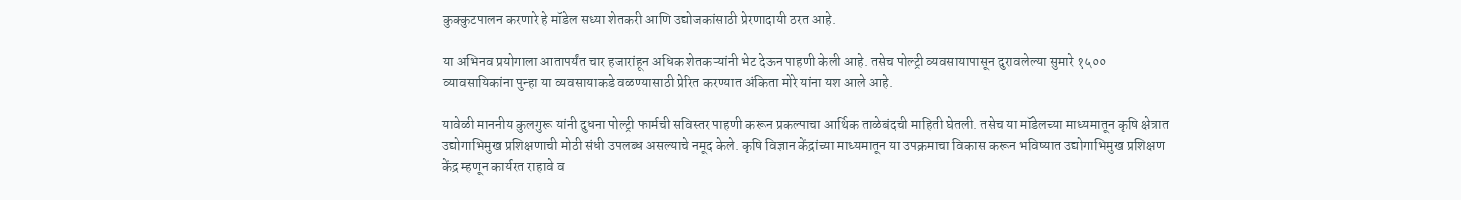कुक्कुटपालन करणारे हे मॉडेल सध्या शेतकरी आणि उद्योजकांसाठी प्रेरणादायी ठरत आहे.

या अभिनव प्रयोगाला आतापर्यंत चार हजारांहून अधिक शेतकऱ्यांनी भेट देऊन पाहणी केली आहे. तसेच पोल्ट्री व्यवसायापासून दुरावलेल्या सुमारे १५०० व्यावसायिकांना पुन्हा या व्यवसायाकडे वळण्यासाठी प्रेरित करण्यात अंकिता मोरे यांना यश आले आहे.

यावेळी माननीय कुलगुरू यांनी दुधना पोल्ट्री फार्मची सविस्तर पाहणी करून प्रकल्पाचा आर्थिक ताळेबंदची माहिती घेतली. तसेच या मॉडेलच्या माध्यमातून कृषि क्षेत्रात उद्योगाभिमुख प्रशिक्षणाची मोठी संधी उपलब्ध असल्याचे नमूद केले. कृषि विज्ञान केंद्रांच्या माध्यमातून या उपक्रमाचा विकास करून भविष्यात उद्योगाभिमुख प्रशिक्षण केंद्र म्हणून कार्यरत राहावे व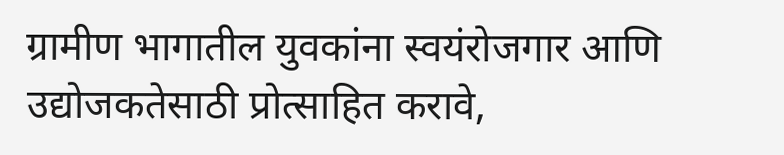ग्रामीण भागातील युवकांना स्वयंरोजगार आणि उद्योजकतेसाठी प्रोत्साहित करावे,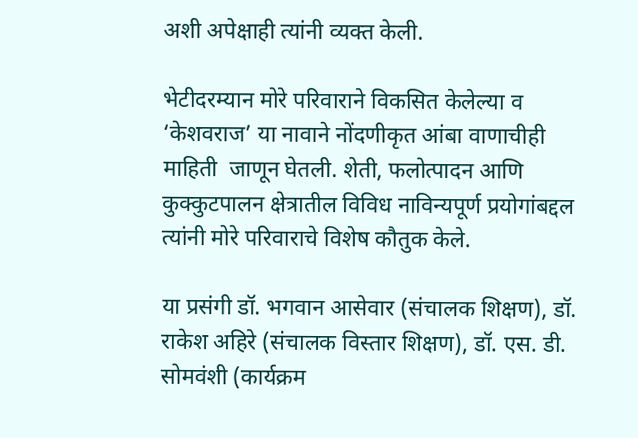अशी अपेक्षाही त्यांनी व्यक्त केली.

भेटीदरम्यान मोरे परिवाराने विकसित केलेल्या व ‘केशवराज’ या नावाने नोंदणीकृत आंबा वाणाचीही माहिती  जाणून घेतली. शेती, फलोत्पादन आणि कुक्कुटपालन क्षेत्रातील विविध नाविन्यपूर्ण प्रयोगांबद्दल त्यांनी मोरे परिवाराचे विशेष कौतुक केले.

या प्रसंगी डॉ. भगवान आसेवार (संचालक शिक्षण), डॉ. राकेश अहिरे (संचालक विस्तार शिक्षण), डॉ. एस. डी. सोमवंशी (कार्यक्रम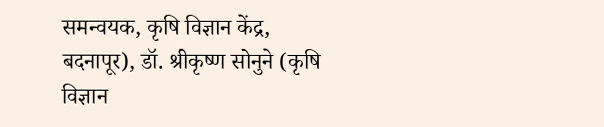समन्वयक, कृषि विज्ञान केंद्र, बदनापूर), डॉ. श्रीकृष्ण सोनुने (कृषि विज्ञान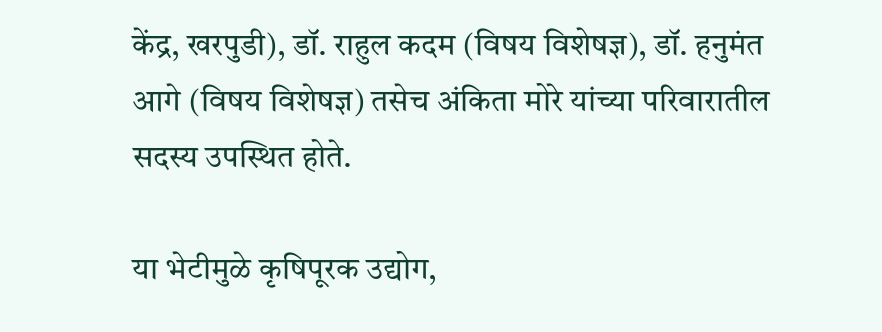केंद्र, खरपुडी), डॉ. राहुल कदम (विषय विशेषज्ञ), डॉ. हनुमंत आगे (विषय विशेषज्ञ) तसेच अंकिता मोरे यांच्या परिवारातील सदस्य उपस्थित होते.

या भेटीमुळे कृषिपूरक उद्योग,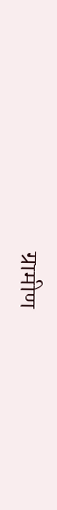ग्रामीण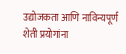उद्योजकता आणि नाविन्यपूर्ण शेती प्रयोगांना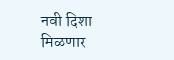नवी दिशा मिळणार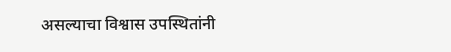असल्याचा विश्वास उपस्थितांनी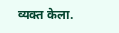व्यक्त केला.